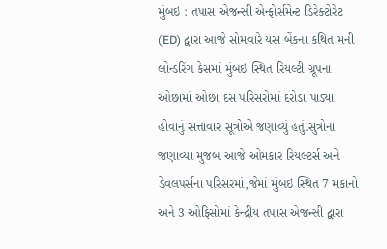મુંબઇ : તપાસ એજન્સી એન્ફોર્સમેન્ટ ડિરેક્ટોરેટ (ED) દ્વારા આજે સોમવારે યસ બેંકના કથિત મની લોન્ડરિંગ કેસમાં મુંબઇ સ્થિત રિયલ્ટી ગ્રૂપના ઓછામાં ઓછા દસ પરિસરોમાં દરોડા પાડ્યા હોવાનું સત્તાવાર સૂત્રોએ જણાવ્યું હતું.સુત્રોના જણાવ્યા મુજબ આજે ઓમકાર રિયલ્ટર્સ અને ડેવલપર્સના પરિસરમાં,જેમાં મુંબઇ સ્થિત 7 મકાનો અને 3 ઓફિસોમાં કેન્દ્રીય તપાસ એજન્સી દ્વારા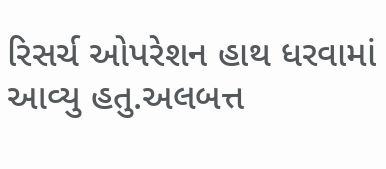રિસર્ચ ઓપરેશન હાથ ધરવામાં આવ્યુ હતુ.અલબત્ત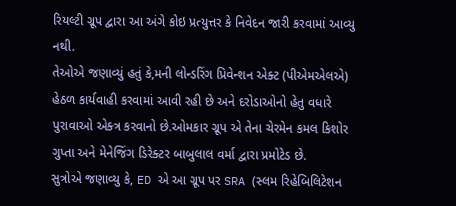રિયલ્ટી ગ્રૂપ દ્વારા આ અંગે કોઇ પ્રત્યુત્તર કે નિવેદન જારી કરવામાં આવ્યુ નથી.
તેઓએ જણાવ્યું હતું કે,મની લોન્ડરિંગ પ્રિવેન્શન એક્ટ (પીએમએલએ) હેઠળ કાર્યવાહી કરવામાં આવી રહી છે અને દરોડાઓનો હેતુ વધારે પુરાવાઓ એક્ત્ર કરવાનો છે.ઓમકાર ગ્રૂપ એ તેના ચેરમેન કમલ કિશોર ગુપ્તા અને મેનેજિંગ ડિરેક્ટર બાબુલાલ વર્મા દ્વારા પ્રમોટેડ છે.
સુત્રોએ જણાવ્યુ કે, ED એ આ ગ્રૂપ પર SRA (સ્લમ રિહેબિલિટેશન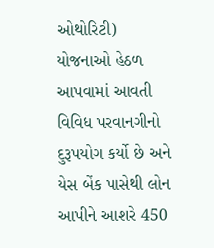ઓથોરિટી) યોજનાઓ હેઠળ આપવામાં આવતી વિવિધ પરવાનગીનો દુરૂપયોગ કર્યો છે અને યેસ બેંક પાસેથી લોન આપીને આશરે 450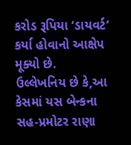કરોડ રૂપિયા ‘ડાયવર્ટ’ કર્યા હોવાનો આક્ષેપ મૂક્યો છે.
ઉલ્લેખનિય છે કે,આ કેસમાં યસ બેન્કના સહ-પ્રમોટર રાણા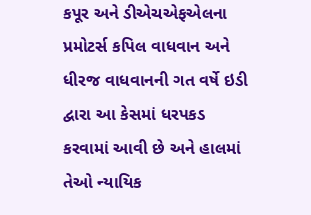કપૂર અને ડીએચએફએલના પ્રમોટર્સ કપિલ વાધવાન અને ધીરજ વાધવાનની ગત વર્ષે ઇડી દ્વારા આ કેસમાં ધરપકડ કરવામાં આવી છે અને હાલમાં તેઓ ન્યાયિક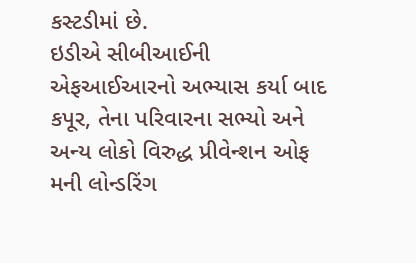કસ્ટડીમાં છે.
ઇડીએ સીબીઆઈની એફઆઈઆરનો અભ્યાસ કર્યા બાદ કપૂર, તેના પરિવારના સભ્યો અને અન્ય લોકો વિરુદ્ધ પ્રીવેન્શન ઓફ મની લોન્ડરિંગ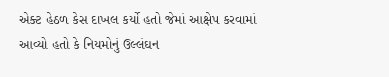એક્ટ હેઠળ કેસ દાખલ કર્યો હતો જેમાં આક્ષેપ કરવામાં આવ્યો હતો કે નિયમોનું ઉલ્લંઘન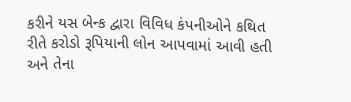કરીને યસ બેન્ક દ્વારા વિવિધ કંપનીઓને કથિત રીતે કરોડો રૂપિયાની લોન આપવામાં આવી હતી અને તેના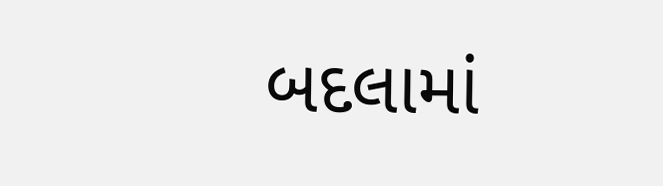બદલામાં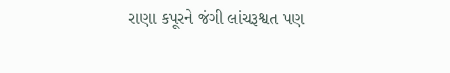રાણા કપૂરને જંગી લાંચરૂશ્વત પણ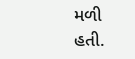મળી હતી.